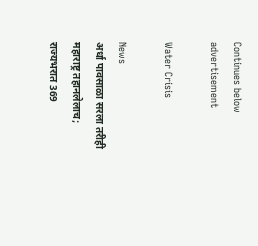Continues below advertisement

Water Crisis

News
अर्धा पावसाळा सरला तरीही महाराष्ट्र तहानलेलाच; राज्यभरात 369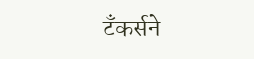टँकर्सने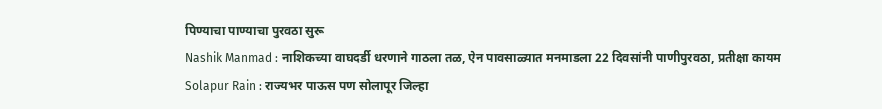पिण्याचा पाण्याचा पुरवठा सुरू
Nashik Manmad : नाशिकच्या वाघदर्डी धरणाने गाठला तळ, ऐन पावसाळ्यात मनमाडला 22 दिवसांनी पाणीपुरवठा, प्रतीक्षा कायम
Solapur Rain : राज्यभर पाऊस पण सोलापूर जिल्हा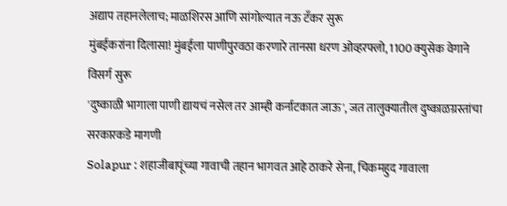अद्याप तहानलेलाच; माळशिरस आणि सांगोल्यात नऊ टँकर सुरू
मुंबईकरांना दिलासा! मुंबईला पाणीपुरवठा करणारे तानसा धरण ओव्हरफ्लो, 1100 क्युसेक वेगाने विसर्ग सुरू
'दुष्काळी भागाला पाणी द्यायचं नसेल तर आम्ही कर्नाटकात जाऊ', जत तालुक्यातील दुष्काळग्रस्तांचा सरकारकडे मागणी
Solapur : शहाजीबापूंच्या गावाची तहान भागवत आहे ठाकरे सेना, चिकमहुद गावाला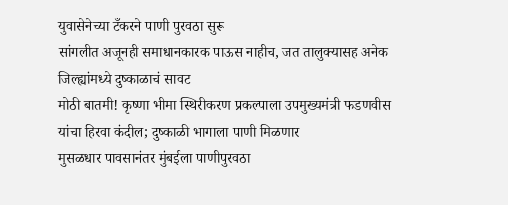युवासेनेच्या टँकरने पाणी पुरवठा सुरू
सांगलीत अजूनही समाधानकारक पाऊस नाहीच, जत तालुक्यासह अनेक जिल्ह्यांमध्ये दुष्काळाचं सावट
मोठी बातमी! कृष्णा भीमा स्थिरीकरण प्रकल्पाला उपमुख्यमंत्री फडणवीस यांचा हिरवा कंदील; दुष्काळी भागाला पाणी मिळणार
मुसळधार पावसानंतर मुंबईला पाणीपुरवठा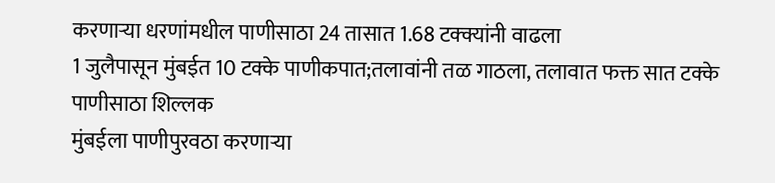करणाऱ्या धरणांमधील पाणीसाठा 24 तासात 1.68 टक्क्यांनी वाढला
1 जुलैपासून मुंबईत 10 टक्के पाणीकपात;तलावांनी तळ गाठला, तलावात फक्त सात टक्के पाणीसाठा शिल्लक
मुंबईला पाणीपुरवठा करणाऱ्या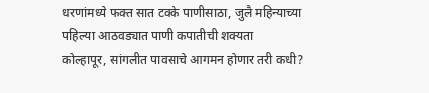धरणांमध्ये फक्त सात टक्के पाणीसाठा, जुलै महिन्याच्या पहिल्या आठवड्यात पाणी कपातीची शक्यता
कोल्हापूर, सांगलीत पावसाचे आगमन होणार तरी कधी?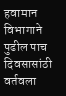हवामान विभागाने पुढील पाच दिवसासांठी वर्तवला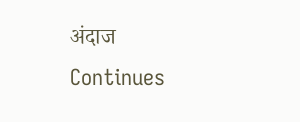अंदाज
Continues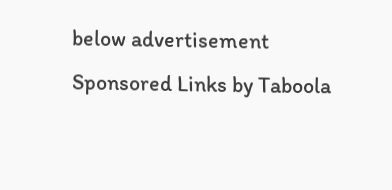below advertisement
Sponsored Links by Taboola